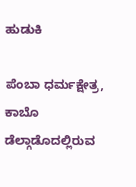ಹುಡುಕಿ

ಪೆಂಬಾ ಧರ್ಮಕ್ಷೇತ್ರ, ಕಾಬೊ ಡೆಲ್ಗಾಡೊದಲ್ಲಿರುವ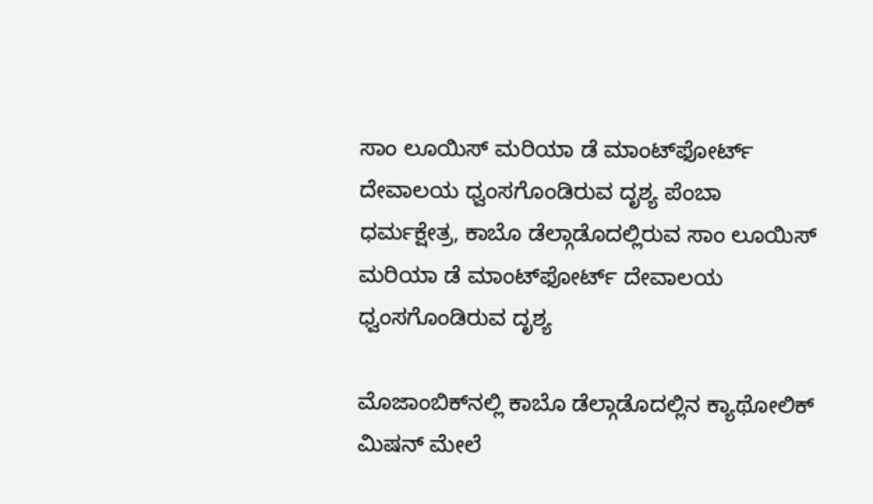ಸಾಂ ಲೂಯಿಸ್ ಮರಿಯಾ ಡೆ ಮಾಂಟ್‌ಫೋರ್ಟ್ ದೇವಾಲಯ ಧ್ವಂಸಗೊಂಡಿರುವ ದೃಶ್ಯ ಪೆಂಬಾ ಧರ್ಮಕ್ಷೇತ್ರ, ಕಾಬೊ ಡೆಲ್ಗಾಡೊದಲ್ಲಿರುವ ಸಾಂ ಲೂಯಿಸ್ ಮರಿಯಾ ಡೆ ಮಾಂಟ್‌ಫೋರ್ಟ್ ದೇವಾಲಯ ಧ್ವಂಸಗೊಂಡಿರುವ ದೃಶ್ಯ

ಮೊಜಾಂಬಿಕ್‌ನಲ್ಲಿ ಕಾಬೊ ಡೆಲ್ಗಾಡೊದಲ್ಲಿನ ಕ್ಯಾಥೋಲಿಕ್ ಮಿಷನ್ ಮೇಲೆ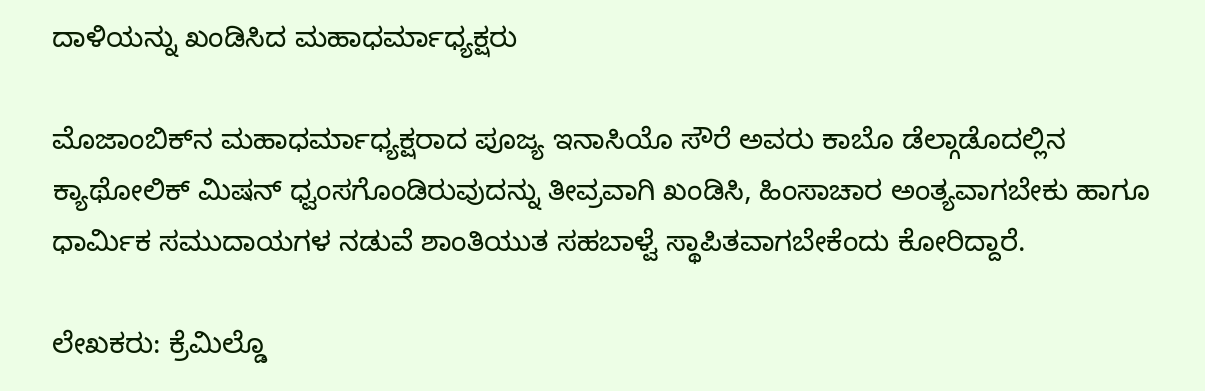ದಾಳಿಯನ್ನು ಖಂಡಿಸಿದ ಮಹಾಧರ್ಮಾಧ್ಯಕ್ಷರು

ಮೊಜಾಂಬಿಕ್‌ನ ಮಹಾಧರ್ಮಾಧ್ಯಕ್ಷರಾದ ಪೂಜ್ಯ ಇನಾಸಿಯೊ ಸೌರೆ ಅವರು ಕಾಬೊ ಡೆಲ್ಗಾಡೊದಲ್ಲಿನ ಕ್ಯಾಥೋಲಿಕ್ ಮಿಷನ್ ಧ್ವಂಸಗೊಂಡಿರುವುದನ್ನು ತೀವ್ರವಾಗಿ ಖಂಡಿಸಿ, ಹಿಂಸಾಚಾರ ಅಂತ್ಯವಾಗಬೇಕು ಹಾಗೂ ಧಾರ್ಮಿಕ ಸಮುದಾಯಗಳ ನಡುವೆ ಶಾಂತಿಯುತ ಸಹಬಾಳ್ವೆ ಸ್ಥಾಪಿತವಾಗಬೇಕೆಂದು ಕೋರಿದ್ದಾರೆ.

ಲೇಖಕರು: ಕ್ರೆಮಿಲ್ಡೊ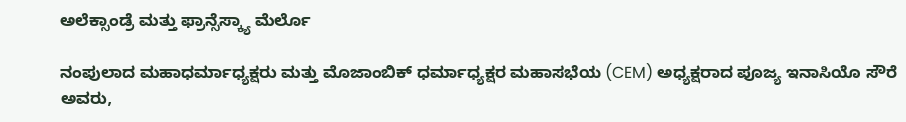ಅಲೆಕ್ಸಾಂಡ್ರೆ ಮತ್ತು ಫ್ರಾನ್ಸೆಸ್ಕ್ಯಾ ಮೆರ್ಲೊ

ನಂಪುಲಾದ ಮಹಾಧರ್ಮಾಧ್ಯಕ್ಷರು ಮತ್ತು ಮೊಜಾಂಬಿಕ್ ಧರ್ಮಾಧ್ಯಕ್ಷರ ಮಹಾಸಭೆಯ (CEM) ಅಧ್ಯಕ್ಷರಾದ ಪೂಜ್ಯ ಇನಾಸಿಯೊ ಸೌರೆ ಅವರು,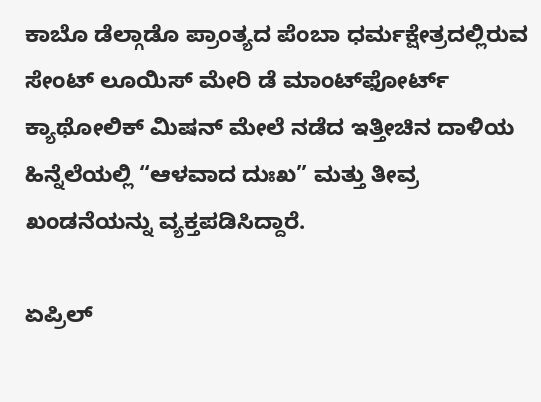ಕಾಬೊ ಡೆಲ್ಗಾಡೊ ಪ್ರಾಂತ್ಯದ ಪೆಂಬಾ ಧರ್ಮಕ್ಷೇತ್ರದಲ್ಲಿರುವ ಸೇಂಟ್ ಲೂಯಿಸ್ ಮೇರಿ ಡೆ ಮಾಂಟ್‌ಫೋರ್ಟ್ ಕ್ಯಾಥೋಲಿಕ್ ಮಿಷನ್ ಮೇಲೆ ನಡೆದ ಇತ್ತೀಚಿನ ದಾಳಿಯ ಹಿನ್ನೆಲೆಯಲ್ಲಿ “ಆಳವಾದ ದುಃಖ” ಮತ್ತು ತೀವ್ರ ಖಂಡನೆಯನ್ನು ವ್ಯಕ್ತಪಡಿಸಿದ್ದಾರೆ.

ಏಪ್ರಿಲ್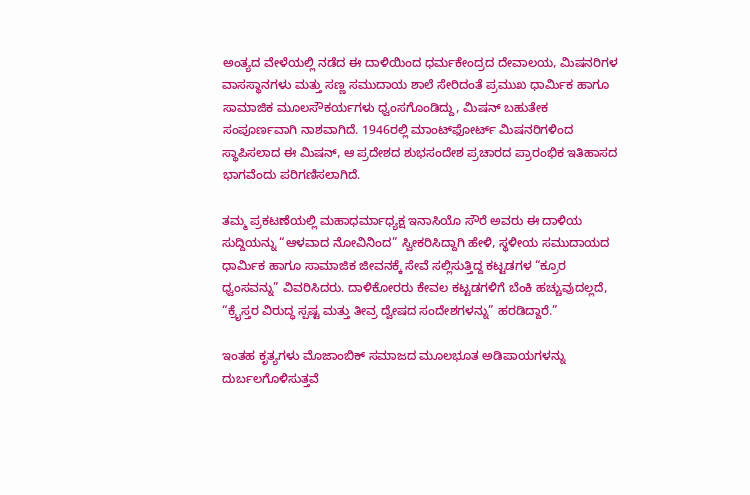ಅಂತ್ಯದ ವೇಳೆಯಲ್ಲಿ ನಡೆದ ಈ ದಾಳಿಯಿಂದ ಧರ್ಮಕೇಂದ್ರದ ದೇವಾಲಯ, ಮಿಷನರಿಗಳ ವಾಸಸ್ಥಾನಗಳು ಮತ್ತು ಸಣ್ಣ ಸಮುದಾಯ ಶಾಲೆ ಸೇರಿದಂತೆ ಪ್ರಮುಖ ಧಾರ್ಮಿಕ ಹಾಗೂ ಸಾಮಾಜಿಕ ಮೂಲಸೌಕರ್ಯಗಳು ಧ್ವಂಸಗೊಂಡಿದ್ದು, ಮಿಷನ್ ಬಹುತೇಕ ಸಂಪೂರ್ಣವಾಗಿ ನಾಶವಾಗಿದೆ. 1946ರಲ್ಲಿ ಮಾಂಟ್‌ಫೋರ್ಟ್ ಮಿಷನರಿಗಳಿಂದ ಸ್ಥಾಪಿಸಲಾದ ಈ ಮಿಷನ್, ಆ ಪ್ರದೇಶದ ಶುಭಸಂದೇಶ ಪ್ರಚಾರದ ಪ್ರಾರಂಭಿಕ ಇತಿಹಾಸದ ಭಾಗವೆಂದು ಪರಿಗಣಿಸಲಾಗಿದೆ.

ತಮ್ಮ ಪ್ರಕಟಣೆಯಲ್ಲಿ ಮಹಾಧರ್ಮಾಧ್ಯಕ್ಷ ಇನಾಸಿಯೊ ಸೌರೆ ಅವರು ಈ ದಾಳಿಯ ಸುದ್ದಿಯನ್ನು “ಆಳವಾದ ನೋವಿನಿಂದ” ಸ್ವೀಕರಿಸಿದ್ದಾಗಿ ಹೇಳಿ, ಸ್ಥಳೀಯ ಸಮುದಾಯದ ಧಾರ್ಮಿಕ ಹಾಗೂ ಸಾಮಾಜಿಕ ಜೀವನಕ್ಕೆ ಸೇವೆ ಸಲ್ಲಿಸುತ್ತಿದ್ದ ಕಟ್ಟಡಗಳ “ಕ್ರೂರ ಧ್ವಂಸವನ್ನು” ವಿವರಿಸಿದರು. ದಾಳಿಕೋರರು ಕೇವಲ ಕಟ್ಟಡಗಳಿಗೆ ಬೆಂಕಿ ಹಚ್ಚುವುದಲ್ಲದೆ, “ಕ್ರೈಸ್ತರ ವಿರುದ್ಧ ಸ್ಪಷ್ಟ ಮತ್ತು ತೀವ್ರ ದ್ವೇಷದ ಸಂದೇಶಗಳನ್ನು” ಹರಡಿದ್ದಾರೆ.”

ಇಂತಹ ಕೃತ್ಯಗಳು ಮೊಜಾಂಬಿಕ್ ಸಮಾಜದ ಮೂಲಭೂತ ಅಡಿಪಾಯಗಳನ್ನು ದುರ್ಬಲಗೊಳಿಸುತ್ತವೆ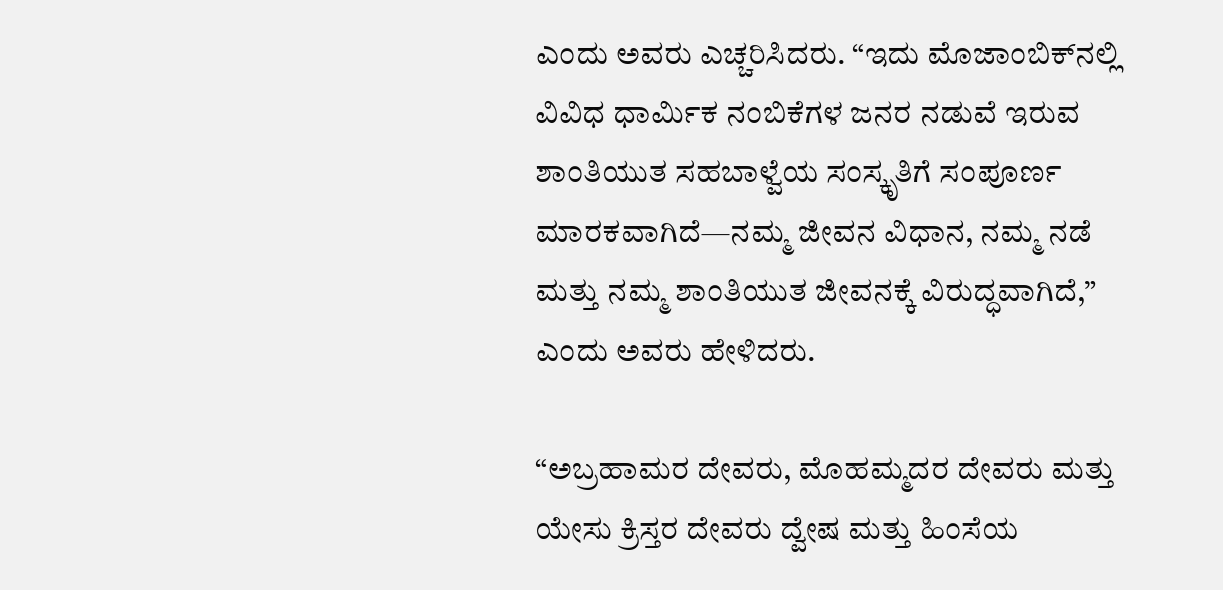ಎಂದು ಅವರು ಎಚ್ಚರಿಸಿದರು. “ಇದು ಮೊಜಾಂಬಿಕ್‌ನಲ್ಲಿ ವಿವಿಧ ಧಾರ್ಮಿಕ ನಂಬಿಕೆಗಳ ಜನರ ನಡುವೆ ಇರುವ ಶಾಂತಿಯುತ ಸಹಬಾಳ್ವೆಯ ಸಂಸ್ಕೃತಿಗೆ ಸಂಪೂರ್ಣ ಮಾರಕವಾಗಿದೆ—ನಮ್ಮ ಜೀವನ ವಿಧಾನ, ನಮ್ಮ ನಡೆ ಮತ್ತು ನಮ್ಮ ಶಾಂತಿಯುತ ಜೀವನಕ್ಕೆ ವಿರುದ್ಧವಾಗಿದೆ,” ಎಂದು ಅವರು ಹೇಳಿದರು.

“ಅಬ್ರಹಾಮರ ದೇವರು, ಮೊಹಮ್ಮದರ ದೇವರು ಮತ್ತು ಯೇಸು ಕ್ರಿಸ್ತರ ದೇವರು ದ್ವೇಷ ಮತ್ತು ಹಿಂಸೆಯ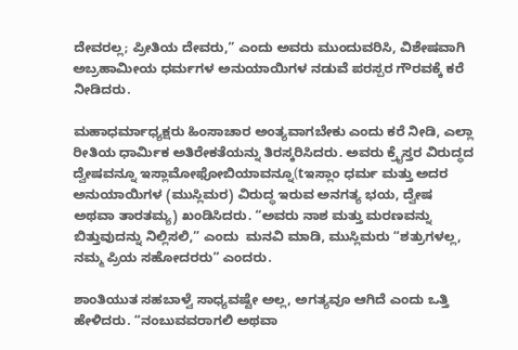ದೇವರಲ್ಲ; ಪ್ರೀತಿಯ ದೇವರು,” ಎಂದು ಅವರು ಮುಂದುವರಿಸಿ, ವಿಶೇಷವಾಗಿ ಅಬ್ರಹಾಮೀಯ ಧರ್ಮಗಳ ಅನುಯಾಯಿಗಳ ನಡುವೆ ಪರಸ್ಪರ ಗೌರವಕ್ಕೆ ಕರೆ ನೀಡಿದರು.

ಮಹಾಧರ್ಮಾಧ್ಯಕ್ಷರು ಹಿಂಸಾಚಾರ ಅಂತ್ಯವಾಗಬೇಕು ಎಂದು ಕರೆ ನೀಡಿ, ಎಲ್ಲಾ ರೀತಿಯ ಧಾರ್ಮಿಕ ಅತಿರೇಕತೆಯನ್ನು ತಿರಸ್ಕರಿಸಿದರು. ಅವರು ಕ್ರೈಸ್ತರ ವಿರುದ್ಧದ ದ್ವೇಷವನ್ನೂ ಇಸ್ಲಾಮೋಫೋಬಿಯಾವನ್ನೂ(tಇಸ್ಲಾಂ ಧರ್ಮ ಮತ್ತು ಅದರ ಅನುಯಾಯಿಗಳ (ಮುಸ್ಲಿಮರ) ವಿರುದ್ಧ ಇರುವ ಅನಗತ್ಯ ಭಯ, ದ್ವೇಷ ಅಥವಾ ತಾರತಮ್ಯ) ಖಂಡಿಸಿದರು. “ಅವರು ನಾಶ ಮತ್ತು ಮರಣವನ್ನು ಬಿತ್ತುವುದನ್ನು ನಿಲ್ಲಿಸಲಿ,” ಎಂದು  ಮನವಿ ಮಾಡಿ, ಮುಸ್ಲಿಮರು “ಶತ್ರುಗಳಲ್ಲ, ನಮ್ಮ ಪ್ರಿಯ ಸಹೋದರರು” ಎಂದರು.

ಶಾಂತಿಯುತ ಸಹಬಾಳ್ವೆ ಸಾಧ್ಯವಷ್ಟೇ ಅಲ್ಲ, ಅಗತ್ಯವೂ ಆಗಿದೆ ಎಂದು ಒತ್ತಿ ಹೇಳಿದರು. “ನಂಬುವವರಾಗಲಿ ಅಥವಾ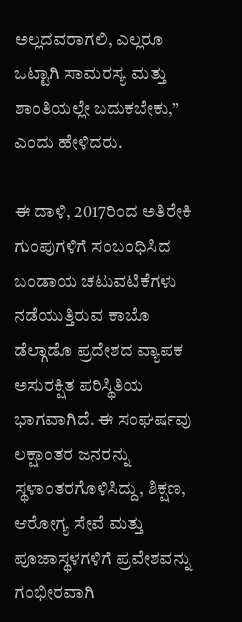ಅಲ್ಲದವರಾಗಲಿ, ಎಲ್ಲರೂ ಒಟ್ಟಾಗಿ ಸಾಮರಸ್ಯ ಮತ್ತು ಶಾಂತಿಯಲ್ಲೇ ಬದುಕಬೇಕು,” ಎಂದು ಹೇಳಿದರು.

ಈ ದಾಳಿ, 2017ರಿಂದ ಅತಿರೇಕಿ ಗುಂಪುಗಳಿಗೆ ಸಂಬಂಧಿಸಿದ ಬಂಡಾಯ ಚಟುವಟಿಕೆಗಳು ನಡೆಯುತ್ತಿರುವ ಕಾಬೊ ಡೆಲ್ಗಾಡೊ ಪ್ರದೇಶದ ವ್ಯಾಪಕ ಅಸುರಕ್ಷಿತ ಪರಿಸ್ಥಿತಿಯ ಭಾಗವಾಗಿದೆ. ಈ ಸಂಘರ್ಷವು ಲಕ್ಷಾಂತರ ಜನರನ್ನು ಸ್ಥಳಾಂತರಗೊಳಿಸಿದ್ದು, ಶಿಕ್ಷಣ, ಆರೋಗ್ಯ ಸೇವೆ ಮತ್ತು ಪೂಜಾಸ್ಥಳಗಳಿಗೆ ಪ್ರವೇಶವನ್ನು ಗಂಭೀರವಾಗಿ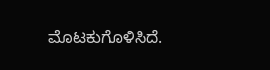ಮೊಟಕುಗೊಳಿಸಿದೆ.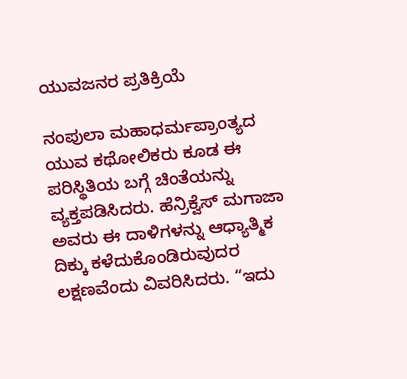ಯುವಜನರ ಪ್ರತಿಕ್ರಿಯೆ

ನಂಪುಲಾ ಮಹಾಧರ್ಮಪ್ರಾಂತ್ಯದ ಯುವ ಕಥೋಲಿಕರು ಕೂಡ ಈ ಪರಿಸ್ಥಿತಿಯ ಬಗ್ಗೆ ಚಿಂತೆಯನ್ನು ವ್ಯಕ್ತಪಡಿಸಿದರು. ಹೆನ್ರಿಕ್ವೆಸ್ ಮಗಾಜಾ ಅವರು ಈ ದಾಳಿಗಳನ್ನು ಆಧ್ಯಾತ್ಮಿಕ ದಿಕ್ಕು ಕಳೆದುಕೊಂಡಿರುವುದರ ಲಕ್ಷಣವೆಂದು ವಿವರಿಸಿದರು. “ಇದು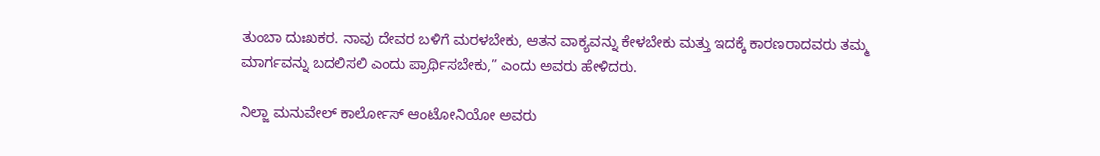ತುಂಬಾ ದುಃಖಕರ. ನಾವು ದೇವರ ಬಳಿಗೆ ಮರಳಬೇಕು, ಆತನ ವಾಕ್ಯವನ್ನು ಕೇಳಬೇಕು ಮತ್ತು ಇದಕ್ಕೆ ಕಾರಣರಾದವರು ತಮ್ಮ ಮಾರ್ಗವನ್ನು ಬದಲಿಸಲಿ ಎಂದು ಪ್ರಾರ್ಥಿಸಬೇಕು,” ಎಂದು ಅವರು ಹೇಳಿದರು.

ನಿಲ್ಜಾ ಮನುವೇಲ್ ಕಾರ್ಲೋಸ್ ಆಂಟೋನಿಯೋ ಅವರು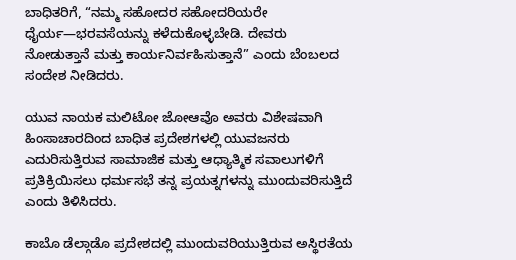ಬಾಧಿತರಿಗೆ, “ನಮ್ಮ ಸಹೋದರ ಸಹೋದರಿಯರೇ ಧೈರ್ಯ—ಭರವಸೆಯನ್ನು ಕಳೆದುಕೊಳ್ಳಬೇಡಿ. ದೇವರು ನೋಡುತ್ತಾನೆ ಮತ್ತು ಕಾರ್ಯನಿರ್ವಹಿಸುತ್ತಾನೆ” ಎಂದು ಬೆಂಬಲದ ಸಂದೇಶ ನೀಡಿದರು.

ಯುವ ನಾಯಕ ಮಲಿಟೋ ಜೋಆವೊ ಅವರು ವಿಶೇಷವಾಗಿ ಹಿಂಸಾಚಾರದಿಂದ ಬಾಧಿತ ಪ್ರದೇಶಗಳಲ್ಲಿ ಯುವಜನರು ಎದುರಿಸುತ್ತಿರುವ ಸಾಮಾಜಿಕ ಮತ್ತು ಆಧ್ಯಾತ್ಮಿಕ ಸವಾಲುಗಳಿಗೆ ಪ್ರತಿಕ್ರಿಯಿಸಲು ಧರ್ಮಸಭೆ ತನ್ನ ಪ್ರಯತ್ನಗಳನ್ನು ಮುಂದುವರಿಸುತ್ತಿದೆ ಎಂದು ತಿಳಿಸಿದರು.

ಕಾಬೊ ಡೆಲ್ಗಾಡೊ ಪ್ರದೇಶದಲ್ಲಿ ಮುಂದುವರಿಯುತ್ತಿರುವ ಅಸ್ಥಿರತೆಯ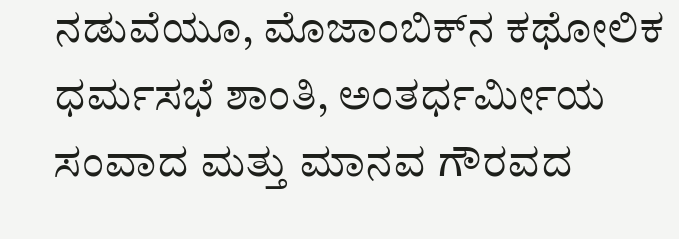ನಡುವೆಯೂ, ಮೊಜಾಂಬಿಕ್‌ನ ಕಥೋಲಿಕ ಧರ್ಮಸಭೆ ಶಾಂತಿ, ಅಂತರ್ಧರ್ಮೀಯ ಸಂವಾದ ಮತ್ತು ಮಾನವ ಗೌರವದ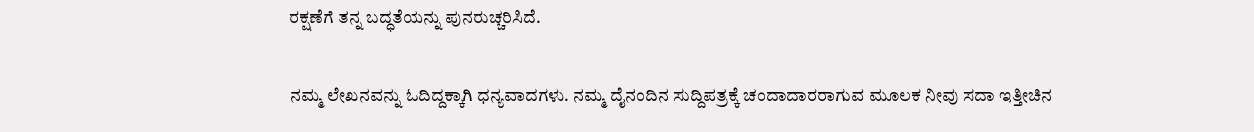ರಕ್ಷಣೆಗೆ ತನ್ನ ಬದ್ಧತೆಯನ್ನು ಪುನರುಚ್ಚರಿಸಿದೆ.

ನಮ್ಮ ಲೇಖನವನ್ನು ಓದಿದ್ದಕ್ಕಾಗಿ ಧನ್ಯವಾದಗಳು. ನಮ್ಮ ದೈನಂದಿನ ಸುದ್ದಿಪತ್ರಕ್ಕೆ ಚಂದಾದಾರರಾಗುವ ಮೂಲಕ ನೀವು ಸದಾ ಇತ್ತೀಚಿನ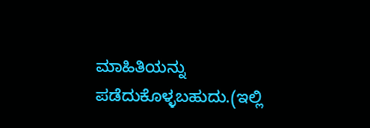ಮಾಹಿತಿಯನ್ನು ಪಡೆದುಕೊಳ್ಳಬಹುದು.(ಇಲ್ಲಿ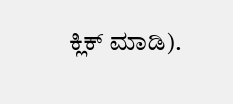ಕ್ಲಿಕ್ ಮಾಡಿ).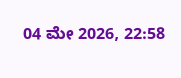04 ಮೇ 2026, 22:58